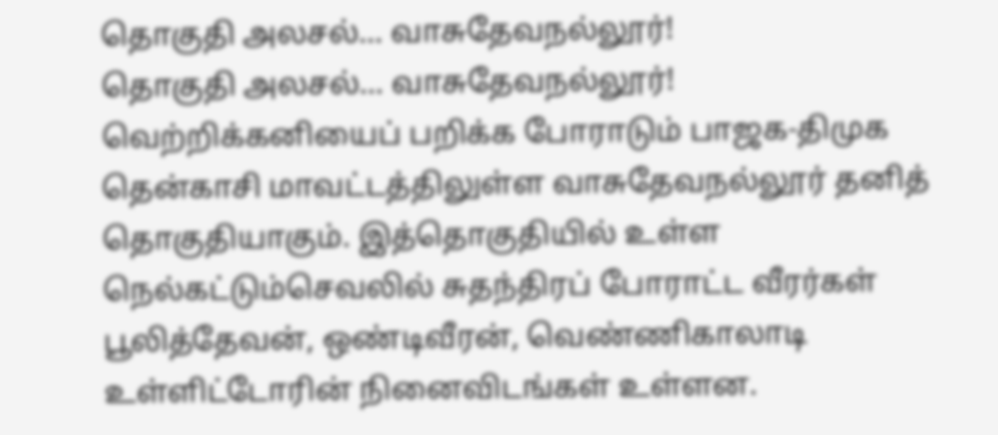தொகுதி அலசல்... வாசுதேவநல்லூர்!
தொகுதி அலசல்... வாசுதேவநல்லூர்!
வெற்றிக்கனியைப் பறிக்க போராடும் பாஜக-திமுக
தென்காசி மாவட்டத்திலுள்ள வாசுதேவநல்லூர் தனித் தொகுதியாகும். இத்தொகுதியில் உள்ள நெல்கட்டும்செவலில் சுதந்திரப் போராட்ட வீரர்கள் பூலித்தேவன், ஒண்டிவீரன், வெண்ணிகாலாடி உள்ளிட்டோரின் நினைவிடங்கள் உள்ளன.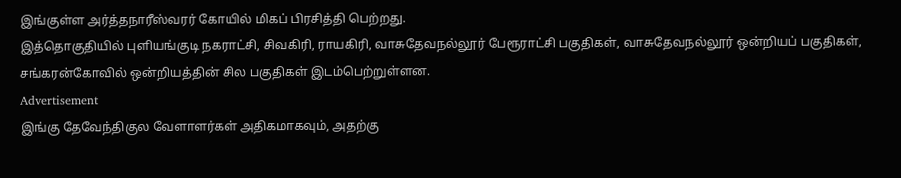இங்குள்ள அர்த்தநாரீஸ்வரர் கோயில் மிகப் பிரசித்தி பெற்றது.
இத்தொகுதியில் புளியங்குடி நகராட்சி, சிவகிரி, ராயகிரி, வாசுதேவநல்லூர் பேரூராட்சி பகுதிகள், வாசுதேவநல்லூர் ஒன்றியப் பகுதிகள், சங்கரன்கோவில் ஒன்றியத்தின் சில பகுதிகள் இடம்பெற்றுள்ளன.
Advertisement
இங்கு தேவேந்திகுல வேளாளர்கள் அதிகமாகவும், அதற்கு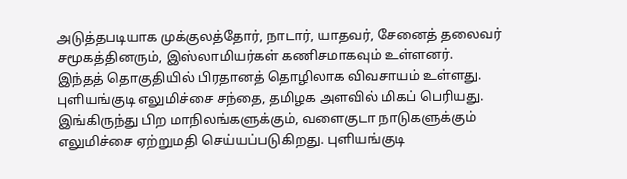அடுத்தபடியாக முக்குலத்தோர், நாடார், யாதவர், சேனைத் தலைவர் சமூகத்தினரும், இஸ்லாமியர்கள் கணிசமாகவும் உள்ளனர்.
இந்தத் தொகுதியில் பிரதானத் தொழிலாக விவசாயம் உள்ளது. புளியங்குடி எலுமிச்சை சந்தை, தமிழக அளவில் மிகப் பெரியது. இங்கிருந்து பிற மாநிலங்களுக்கும், வளைகுடா நாடுகளுக்கும் எலுமிச்சை ஏற்றுமதி செய்யப்படுகிறது. புளியங்குடி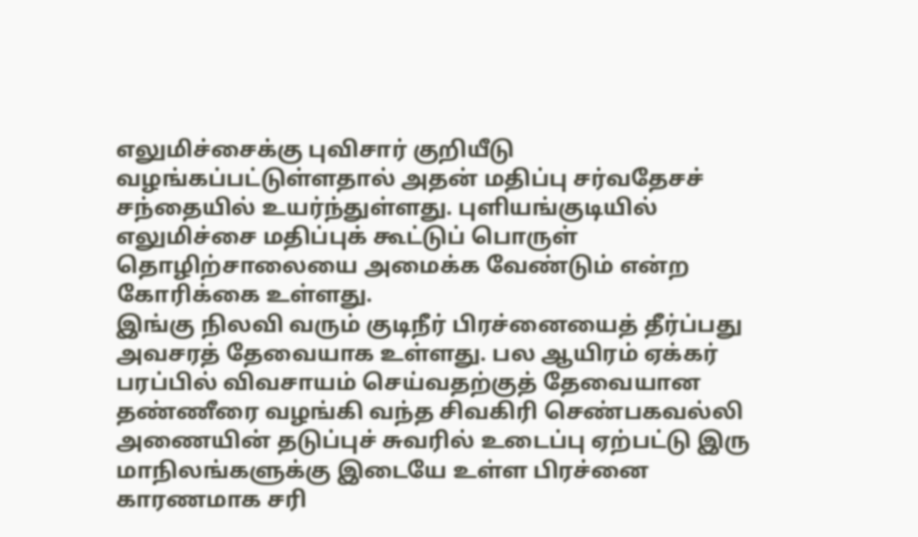எலுமிச்சைக்கு புவிசார் குறியீடு வழங்கப்பட்டுள்ளதால் அதன் மதிப்பு சர்வதேசச் சந்தையில் உயர்ந்துள்ளது. புளியங்குடியில் எலுமிச்சை மதிப்புக் கூட்டுப் பொருள் தொழிற்சாலையை அமைக்க வேண்டும் என்ற கோரிக்கை உள்ளது.
இங்கு நிலவி வரும் குடிநீர் பிரச்னையைத் தீர்ப்பது அவசரத் தேவையாக உள்ளது. பல ஆயிரம் ஏக்கர் பரப்பில் விவசாயம் செய்வதற்குத் தேவையான தண்ணீரை வழங்கி வந்த சிவகிரி செண்பகவல்லி அணையின் தடுப்புச் சுவரில் உடைப்பு ஏற்பட்டு இரு மாநிலங்களுக்கு இடையே உள்ள பிரச்னை காரணமாக சரி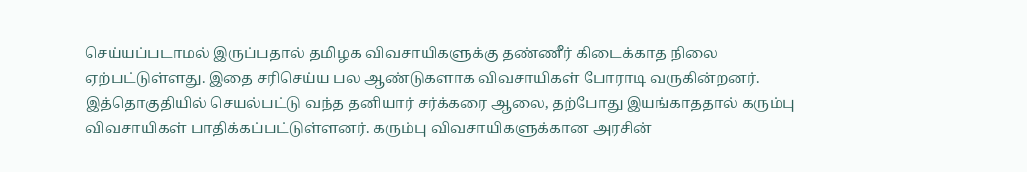செய்யப்படாமல் இருப்பதால் தமிழக விவசாயிகளுக்கு தண்ணீர் கிடைக்காத நிலை ஏற்பட்டுள்ளது. இதை சரிசெய்ய பல ஆண்டுகளாக விவசாயிகள் போராடி வருகின்றனர்.
இத்தொகுதியில் செயல்பட்டு வந்த தனியார் சர்க்கரை ஆலை, தற்போது இயங்காததால் கரும்பு விவசாயிகள் பாதிக்கப்பட்டுள்ளனர். கரும்பு விவசாயிகளுக்கான அரசின்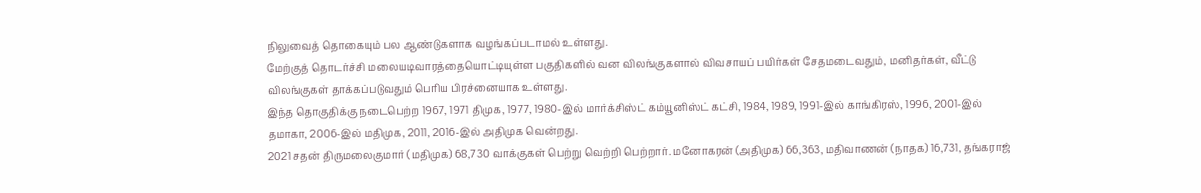நிலுவைத் தொகையும் பல ஆண்டுகளாக வழங்கப்படாமல் உள்ளது.
மேற்குத் தொடர்ச்சி மலையடிவாரத்தையொட்டியுள்ள பகுதிகளில் வன விலங்குகளால் விவசாயப் பயிர்கள் சேதமடைவதும், மனிதர்கள், வீட்டு விலங்குகள் தாக்கப்படுவதும் பெரிய பிரச்னையாக உள்ளது.
இந்த தொகுதிக்கு நடைபெற்ற 1967, 1971 திமுக, 1977, 1980-இல் மார்க்சிஸ்ட் கம்யூனிஸ்ட் கட்சி, 1984, 1989, 1991-இல் காங்கிரஸ், 1996, 2001-இல் தமாகா, 2006-இல் மதிமுக, 2011, 2016-இல் அதிமுக வென்றது.
2021 சதன் திருமலைகுமார் (மதிமுக) 68,730 வாக்குகள் பெற்று வெற்றி பெற்றார். மனோகரன் (அதிமுக) 66,363, மதிவாணன் (நாதக) 16,731, தங்கராஜ்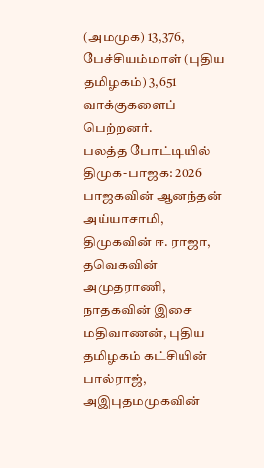(அமமுக) 13,376, பேச்சியம்மாள் (புதிய தமிழகம்) 3,651 வாக்குகளைப் பெற்றனர்.
பலத்த போட்டியில் திமுக-பாஜக: 2026 பாஜகவின் ஆனந்தன் அய்யாசாமி, திமுகவின் ஈ. ராஜா, தவெகவின் அமுதராணி, நாதகவின் இசை மதிவாணன், புதிய தமிழகம் கட்சியின் பால்ராஜ், அஇபுதமமுகவின்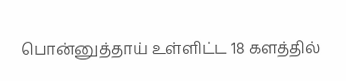பொன்னுத்தாய் உள்ளிட்ட 18 களத்தில்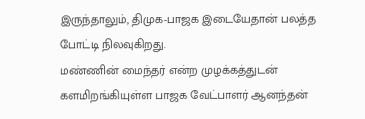இருந்தாலும், திமுக-பாஜக இடையேதான் பலத்த போட்டி நிலவுகிறது.
மண்ணின் மைந்தர் என்ற முழக்கத்துடன் களமிறங்கியுள்ள பாஜக வேட்பாளர் ஆனந்தன்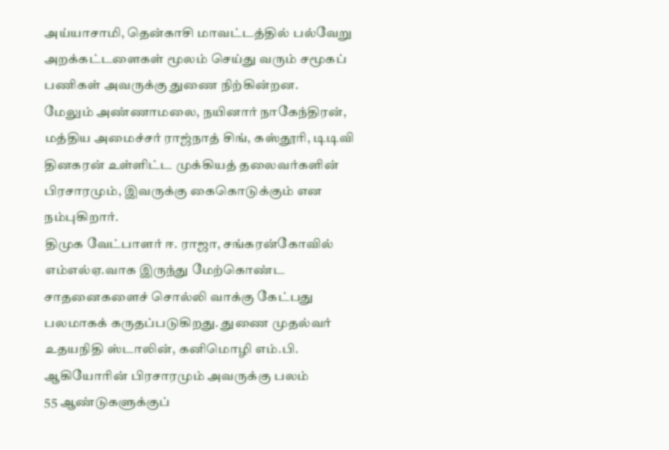அய்யாசாமி, தென்காசி மாவட்டத்தில் பல்வேறு அறக்கட்டளைகள் மூலம் செய்து வரும் சமூகப் பணிகள் அவருக்கு துணை நிற்கின்றன.
மேலும் அண்ணாமலை, நயினார் நாகேந்திரன், மத்திய அமைச்சர் ராஜ்நாத் சிங், கஸ்தூரி, டிடிவி தினகரன் உள்ளிட்ட முக்கியத் தலைவர்களின் பிரசாரமும், இவருக்கு கைகொடுக்கும் என நம்புகிறார்.
திமுக வேட்பாளர் ஈ. ராஜா, சங்கரன்கோவில் எம்எல்ஏ.வாக இருந்து மேற்கொண்ட சாதனைகளைச் சொல்லி வாக்கு கேட்பது பலமாகக் கருதப்படுகிறது. துணை முதல்வர் உதயநிதி ஸ்டாலின், கனிமொழி எம்.பி. ஆகியோரின் பிரசாரமும் அவருக்கு பலம்
55 ஆண்டுகளுக்குப்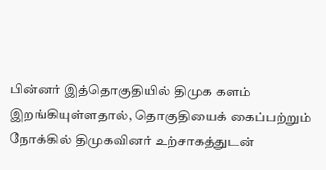பின்னர் இத்தொகுதியில் திமுக களம் இறங்கியுள்ளதால், தொகுதியைக் கைப்பற்றும் நோக்கில் திமுகவினர் உற்சாகத்துடன்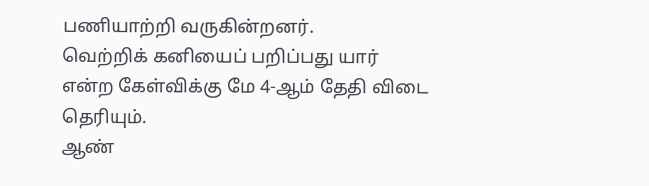பணியாற்றி வருகின்றனர்.
வெற்றிக் கனியைப் பறிப்பது யார் என்ற கேள்விக்கு மே 4-ஆம் தேதி விடை தெரியும்.
ஆண்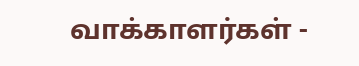வாக்காளர்கள் -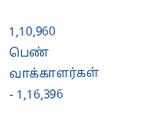1,10,960
பெண் வாக்காளர்கள் - 1,16,396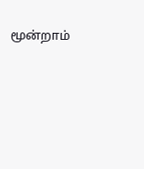மூன்றாம்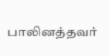பாலினத்தவர்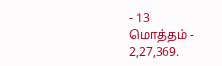- 13
மொத்தம் - 2,27,369.